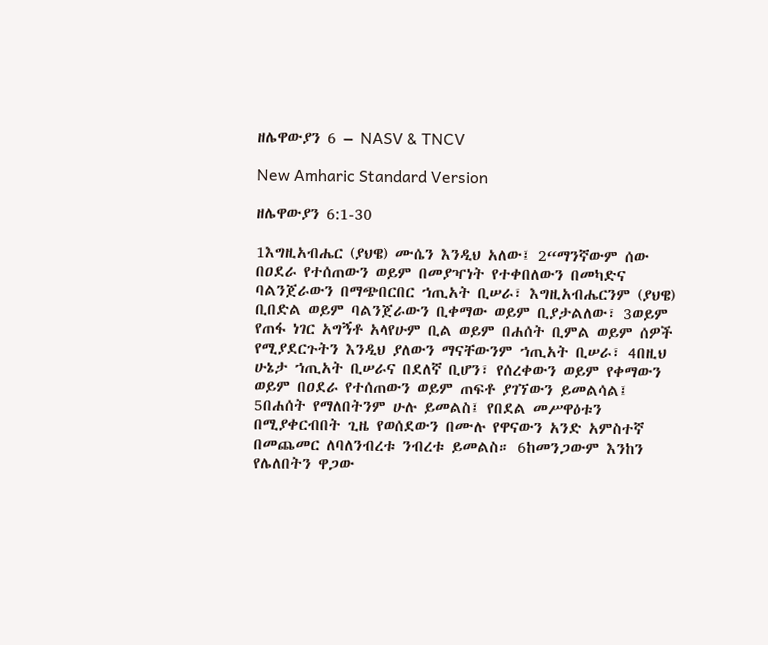ዘሌዋውያን 6 – NASV & TNCV

New Amharic Standard Version

ዘሌዋውያን 6:1-30

1እግዚአብሔር (ያህዌ) ሙሴን እንዲህ አለው፤ 2“ማንኛውም ሰው በዐደራ የተሰጠውን ወይም በመያዣነት የተቀበለውን በመካድና ባልንጀራውን በማጭበርበር ኀጢአት ቢሠራ፣ እግዚአብሔርንም (ያህዌ) ቢበድል ወይም ባልንጀራውን ቢቀማው ወይም ቢያታልለው፣ 3ወይም የጠፋ ነገር አግኝቶ አላየሁም ቢል ወይም በሐሰት ቢምል ወይም ሰዎች የሚያደርጉትን እንዲህ ያለውን ማናቸውንም ኀጢአት ቢሠራ፣ 4በዚህ ሁኔታ ኀጢአት ቢሠራና በደለኛ ቢሆን፣ የሰረቀውን ወይም የቀማውን ወይም በዐደራ የተሰጠውን ወይም ጠፍቶ ያገኘውን ይመልሳል፤ 5በሐሰት የማለበትንም ሁሉ ይመልስ፤ የበደል መሥዋዕቱን በሚያቀርብበት ጊዜ የወሰደውን በሙሉ የዋናውን አንድ አምስተኛ በመጨመር ለባለንብረቱ ንብረቱ ይመልስ። 6ከመንጋውም እንከን የሌለበትን ዋጋው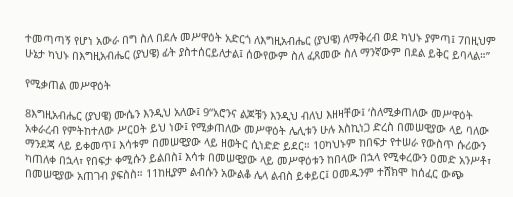ተመጣጣኝ የሆነ አውራ በግ ስለ በደሉ መሥዋዕት አድርጎ ለእግዚአብሔር (ያህዌ) ለማቅረብ ወደ ካህኑ ያምጣ፤ 7በዚህም ሁኔታ ካህኑ በእግዚአብሔር (ያህዌ) ፊት ያስተሰርይለታል፤ ሰውየውም ስለ ፈጸመው ስለ ማንኛውም በደል ይቅር ይባላል።”

የሚቃጠል መሥዋዕት

8እግዚአብሔር (ያህዌ) ሙሴን እንዲህ አለው፤ 9“አሮንና ልጆቹን እንዲህ ብለህ እዘዛቸው፤ ‘ስለሚቃጠለው መሥዋዕት አቀራረብ የምትከተለው ሥርዐት ይህ ነው፤ የሚቃጠለው መሥዋዕት ሌሊቱን ሁሉ እስኪነጋ ድረስ በመሠዊያው ላይ ባለው ማንደጃ ላይ ይቀመጥ፤ እሳቱም በመሠዊያው ላይ ዘወትር ሲነድድ ይደር። 10ካህኑም ከበፍታ የተሠራ የውስጥ ሱሪውን ካጠለቀ በኋላ፣ የበፍታ ቀሚሱን ይልበስ፤ እሳቱ በመሠዊያው ላይ መሥዋዕቱን ከበላው በኋላ የሚቀረውን ዐመድ አንሥቶ፣ በመሠዊያው አጠገብ ያፍስስ። 11ከዚያም ልብሱን አውልቆ ሌላ ልብስ ይቀይር፤ ዐመዱንም ተሸክሞ ከሰፈር ውጭ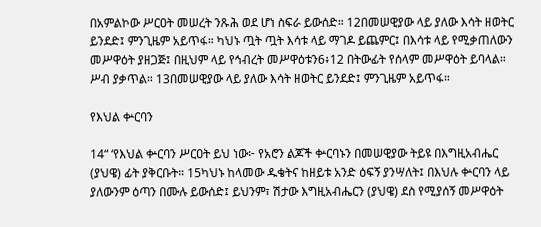በአምልኮው ሥርዐት መሠረት ንጹሕ ወደ ሆነ ስፍራ ይውሰድ። 12በመሠዊያው ላይ ያለው እሳት ዘወትር ይንደድ፤ ምንጊዜም አይጥፋ። ካህኑ ጧት ጧት እሳቱ ላይ ማገዶ ይጨምር፤ በእሳቱ ላይ የሚቃጠለውን መሥዋዕት ያዘጋጅ፤ በዚህም ላይ የኅብረት መሥዋዕቱን6፥12 በትውፊት የሰላም መሥዋዕት ይባላል። ሥብ ያቃጥል። 13በመሠዊያው ላይ ያለው እሳት ዘወትር ይንደድ፤ ምንጊዜም አይጥፋ።

የእህል ቍርባን

14“ ‘የእህል ቍርባን ሥርዐት ይህ ነው፦ የአሮን ልጆች ቍርባኑን በመሠዊያው ትይዩ በእግዚአብሔር (ያህዌ) ፊት ያቅርቡት። 15ካህኑ ከላመው ዱቄትና ከዘይቱ አንድ ዕፍኝ ያንሣለት፤ በእህሉ ቍርባን ላይ ያለውንም ዕጣን በሙሉ ይውሰድ፤ ይህንም፣ ሽታው እግዚአብሔርን (ያህዌ) ደስ የሚያሰኝ መሥዋዕት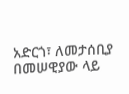አድርጎ፣ ለመታሰቢያ በመሠዊያው ላይ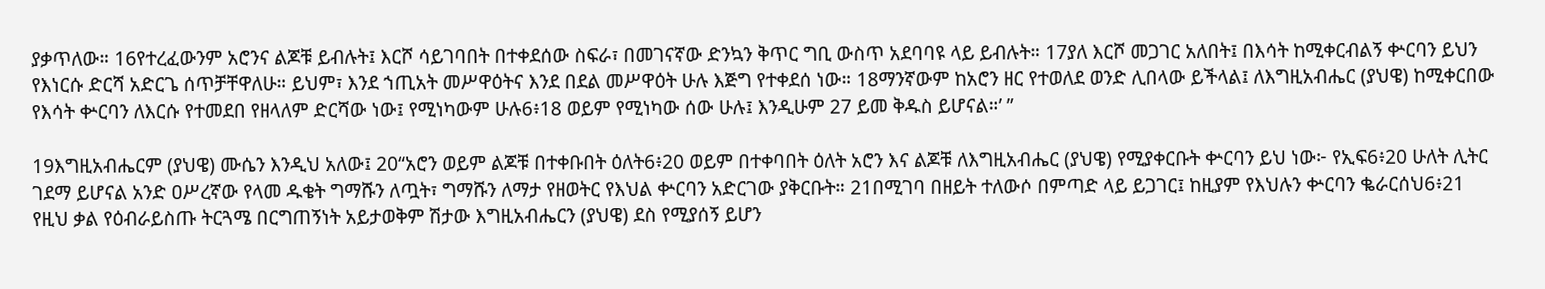ያቃጥለው። 16የተረፈውንም አሮንና ልጆቹ ይብሉት፤ እርሾ ሳይገባበት በተቀደሰው ስፍራ፣ በመገናኛው ድንኳን ቅጥር ግቢ ውስጥ አደባባዩ ላይ ይብሉት። 17ያለ እርሾ መጋገር አለበት፤ በእሳት ከሚቀርብልኝ ቍርባን ይህን የእነርሱ ድርሻ አድርጌ ሰጥቻቸዋለሁ። ይህም፣ እንደ ኀጢአት መሥዋዕትና እንደ በደል መሥዋዕት ሁሉ እጅግ የተቀደሰ ነው። 18ማንኛውም ከአሮን ዘር የተወለደ ወንድ ሊበላው ይችላል፤ ለእግዚአብሔር (ያህዌ) ከሚቀርበው የእሳት ቍርባን ለእርሱ የተመደበ የዘላለም ድርሻው ነው፤ የሚነካውም ሁሉ6፥18 ወይም የሚነካው ሰው ሁሉ፤ እንዲሁም 27 ይመ ቅዱስ ይሆናል።’ ”

19እግዚአብሔርም (ያህዌ) ሙሴን እንዲህ አለው፤ 20“አሮን ወይም ልጆቹ በተቀቡበት ዕለት6፥20 ወይም በተቀባበት ዕለት አሮን እና ልጆቹ ለእግዚአብሔር (ያህዌ) የሚያቀርቡት ቍርባን ይህ ነው፦ የኢፍ6፥20 ሁለት ሊትር ገደማ ይሆናል አንድ ዐሥረኛው የላመ ዱቄት ግማሹን ለጧት፣ ግማሹን ለማታ የዘወትር የእህል ቍርባን አድርገው ያቅርቡት። 21በሚገባ በዘይት ተለውሶ በምጣድ ላይ ይጋገር፤ ከዚያም የእህሉን ቍርባን ቈራርሰህ6፥21 የዚህ ቃል የዕብራይስጡ ትርጓሜ በርግጠኝነት አይታወቅም ሽታው እግዚአብሔርን (ያህዌ) ደስ የሚያሰኝ ይሆን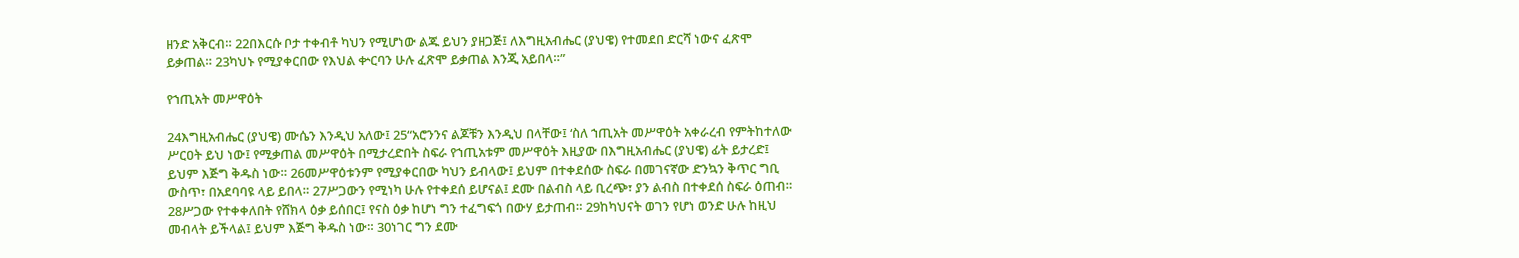ዘንድ አቅርብ። 22በእርሱ ቦታ ተቀብቶ ካህን የሚሆነው ልጁ ይህን ያዘጋጅ፤ ለእግዚአብሔር (ያህዌ) የተመደበ ድርሻ ነውና ፈጽሞ ይቃጠል። 23ካህኑ የሚያቀርበው የእህል ቍርባን ሁሉ ፈጽሞ ይቃጠል እንጂ አይበላ።”

የኀጢአት መሥዋዕት

24እግዚአብሔር (ያህዌ) ሙሴን እንዲህ አለው፤ 25“አሮንንና ልጆቹን እንዲህ በላቸው፤ ‘ስለ ኀጢአት መሥዋዕት አቀራረብ የምትከተለው ሥርዐት ይህ ነው፤ የሚቃጠል መሥዋዕት በሚታረድበት ስፍራ የኀጢአቱም መሥዋዕት እዚያው በእግዚአብሔር (ያህዌ) ፊት ይታረድ፤ ይህም እጅግ ቅዱስ ነው። 26መሥዋዕቱንም የሚያቀርበው ካህን ይብላው፤ ይህም በተቀደሰው ስፍራ በመገናኛው ድንኳን ቅጥር ግቢ ውስጥ፣ በአደባባዩ ላይ ይበላ። 27ሥጋውን የሚነካ ሁሉ የተቀደሰ ይሆናል፤ ደሙ በልብስ ላይ ቢረጭ፣ ያን ልብስ በተቀደሰ ስፍራ ዕጠብ። 28ሥጋው የተቀቀለበት የሸክላ ዕቃ ይሰበር፤ የናስ ዕቃ ከሆነ ግን ተፈግፍጎ በውሃ ይታጠብ። 29ከካህናት ወገን የሆነ ወንድ ሁሉ ከዚህ መብላት ይችላል፤ ይህም እጅግ ቅዱስ ነው። 30ነገር ግን ደሙ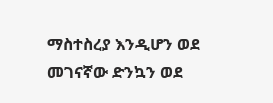ማስተስረያ እንዲሆን ወደ መገናኛው ድንኳን ወደ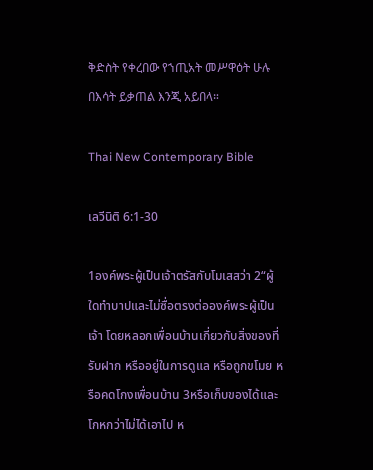ቅድስት የቀረበው የኀጢአት መሥዋዕት ሁሉ በእሳት ይቃጠል እንጂ አይበላ።

Thai New Contemporary Bible

เลวีนิติ 6:1-30

1องค์พระผู้เป็นเจ้าตรัสกับโมเสสว่า 2“ผู้ใดทำบาปและไม่ซื่อตรงต่อองค์พระผู้เป็นเจ้า โดยหลอกเพื่อนบ้านเกี่ยวกับสิ่งของที่รับฝาก หรืออยู่ในการดูแล หรือถูกขโมย หรือคดโกงเพื่อนบ้าน 3หรือเก็บของได้และโกหกว่าไม่ได้เอาไป ห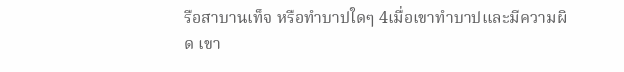รือสาบานเท็จ หรือทำบาปใดๆ 4เมื่อเขาทำบาปและมีความผิด เขา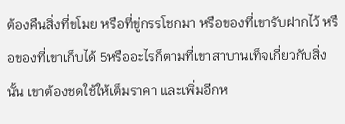ต้องคืนสิ่งที่ขโมย หรือที่ขู่กรรโชกมา หรือของที่เขารับฝากไว้ หรือของที่เขาเก็บได้ 5หรืออะไรก็ตามที่เขาสาบานเท็จเกี่ยวกับสิ่งนั้น เขาต้องชดใช้ให้เต็มราคา และเพิ่มอีกห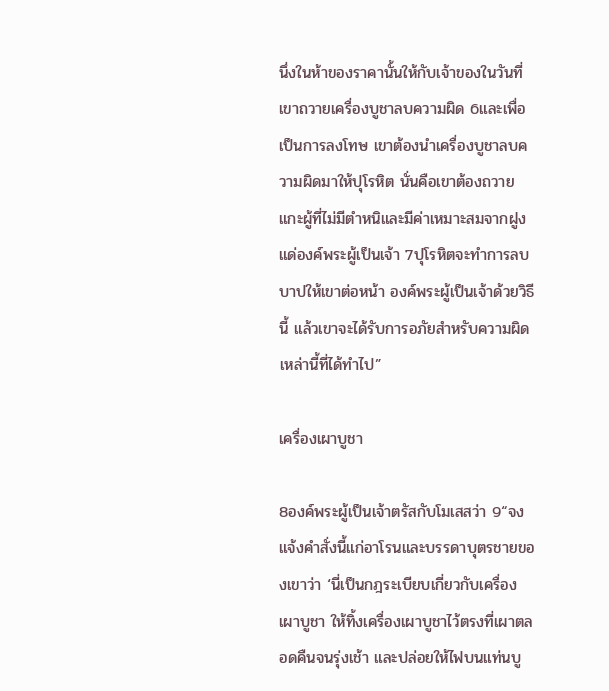นึ่งในห้าของราคานั้นให้กับเจ้าของในวันที่เขาถวายเครื่องบูชาลบความผิด 6และเพื่อเป็นการลงโทษ เขาต้องนำเครื่องบูชาลบความผิดมาให้ปุโรหิต นั่นคือเขาต้องถวายแกะผู้ที่ไม่มีตำหนิและมีค่าเหมาะสมจากฝูงแด่องค์พระผู้เป็นเจ้า 7ปุโรหิตจะทำการลบบาปให้เขาต่อหน้า องค์พระผู้เป็นเจ้าด้วยวิธีนี้ แล้วเขาจะได้รับการอภัยสำหรับความผิดเหล่านี้ที่ได้ทำไป”

เครื่องเผาบูชา

8องค์พระผู้เป็นเจ้าตรัสกับโมเสสว่า 9“จงแจ้งคำสั่งนี้แก่อาโรนและบรรดาบุตรชายของเขาว่า ‘นี่เป็นกฎระเบียบเกี่ยวกับเครื่องเผาบูชา ให้ทิ้งเครื่องเผาบูชาไว้ตรงที่เผาตลอดคืนจนรุ่งเช้า และปล่อยให้ไฟบนแท่นบู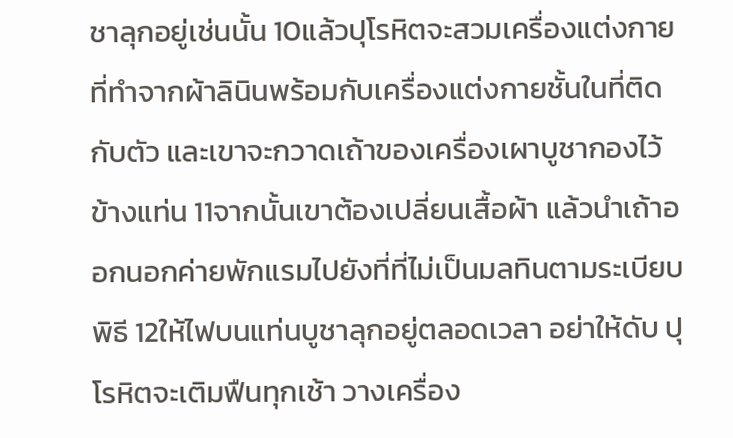ชาลุกอยู่เช่นนั้น 10แล้วปุโรหิตจะสวมเครื่องแต่งกายที่ทำจากผ้าลินินพร้อมกับเครื่องแต่งกายชั้นในที่ติดกับตัว และเขาจะกวาดเถ้าของเครื่องเผาบูชากองไว้ข้างแท่น 11จากนั้นเขาต้องเปลี่ยนเสื้อผ้า แล้วนำเถ้าออกนอกค่ายพักแรมไปยังที่ที่ไม่เป็นมลทินตามระเบียบพิธี 12ให้ไฟบนแท่นบูชาลุกอยู่ตลอดเวลา อย่าให้ดับ ปุโรหิตจะเติมฟืนทุกเช้า วางเครื่อง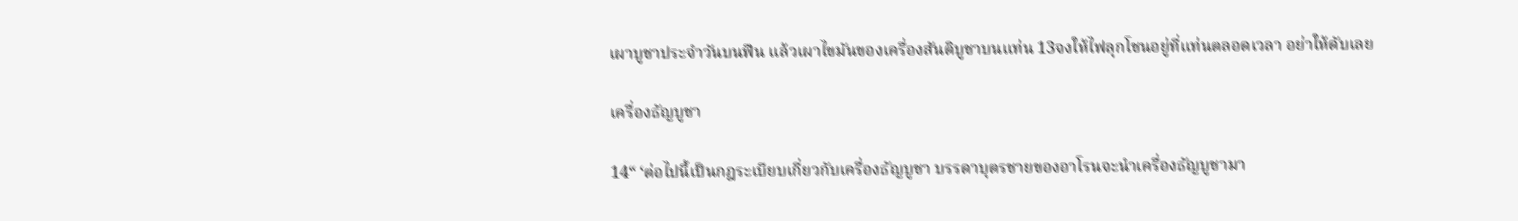เผาบูชาประจำวันบนฟืน แล้วเผาไขมันของเครื่องสันติบูชาบนแท่น 13จงให้ไฟลุกโชนอยู่ที่แท่นตลอดเวลา อย่าให้ดับเลย

เครื่องธัญบูชา

14“ ‘ต่อไปนี้เป็นกฎระเบียบเกี่ยวกับเครื่องธัญบูชา บรรดาบุตรชายของอาโรนจะนำเครื่องธัญบูชามา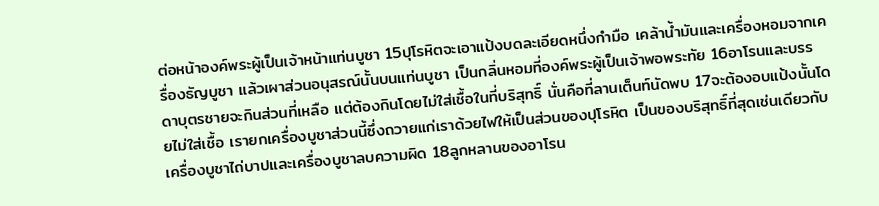ต่อหน้าองค์พระผู้เป็นเจ้าหน้าแท่นบูชา 15ปุโรหิตจะเอาแป้งบดละเอียดหนึ่งกำมือ เคล้าน้ำมันและเครื่องหอมจากเครื่องธัญบูชา แล้วเผาส่วนอนุสรณ์นั้นบนแท่นบูชา เป็นกลิ่นหอมที่องค์พระผู้เป็นเจ้าพอพระทัย 16อาโรนและบรรดาบุตรชายจะกินส่วนที่เหลือ แต่ต้องกินโดยไม่ใส่เชื้อในที่บริสุทธิ์ นั่นคือที่ลานเต็นท์นัดพบ 17จะต้องอบแป้งนั้นโดยไม่ใส่เชื้อ เรายกเครื่องบูชาส่วนนี้ซึ่งถวายแก่เราด้วยไฟให้เป็นส่วนของปุโรหิต เป็นของบริสุทธิ์ที่สุดเช่นเดียวกับเครื่องบูชาไถ่บาปและเครื่องบูชาลบความผิด 18ลูกหลานของอาโรน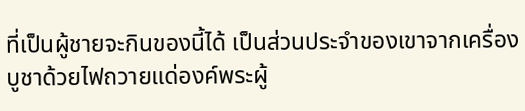ที่เป็นผู้ชายจะกินของนี้ได้ เป็นส่วนประจำของเขาจากเครื่องบูชาด้วยไฟถวายแด่องค์พระผู้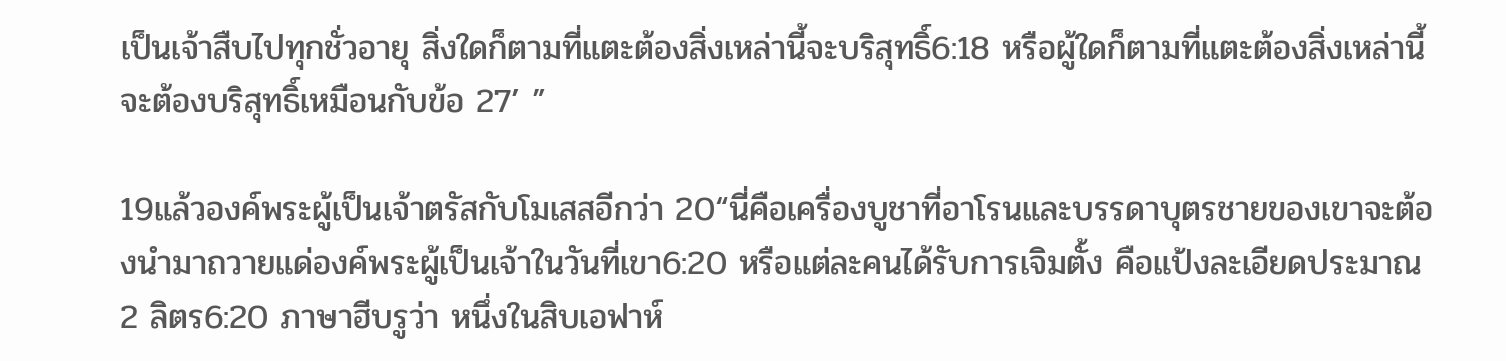เป็นเจ้าสืบไปทุกชั่วอายุ สิ่งใดก็ตามที่แตะต้องสิ่งเหล่านี้จะบริสุทธิ์6:18 หรือผู้ใดก็ตามที่แตะต้องสิ่งเหล่านี้จะต้องบริสุทธิ์เหมือนกับข้อ 27’ ”

19แล้วองค์พระผู้เป็นเจ้าตรัสกับโมเสสอีกว่า 20“นี่คือเครื่องบูชาที่อาโรนและบรรดาบุตรชายของเขาจะต้องนำมาถวายแด่องค์พระผู้เป็นเจ้าในวันที่เขา6:20 หรือแต่ละคนได้รับการเจิมตั้ง คือแป้งละเอียดประมาณ 2 ลิตร6:20 ภาษาฮีบรูว่า หนึ่งในสิบเอฟาห์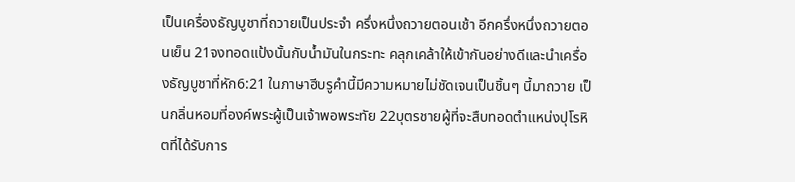เป็นเครื่องธัญบูชาที่ถวายเป็นประจำ ครึ่งหนึ่งถวายตอนเช้า อีกครึ่งหนึ่งถวายตอนเย็น 21จงทอดแป้งนั้นกับน้ำมันในกระทะ คลุกเคล้าให้เข้ากันอย่างดีและนำเครื่องธัญบูชาที่หัก6:21 ในภาษาฮีบรูคำนี้มีความหมายไม่ชัดเจนเป็นชิ้นๆ นี้มาถวาย เป็นกลิ่นหอมที่องค์พระผู้เป็นเจ้าพอพระทัย 22บุตรชายผู้ที่จะสืบทอดตำแหน่งปุโรหิตที่ได้รับการ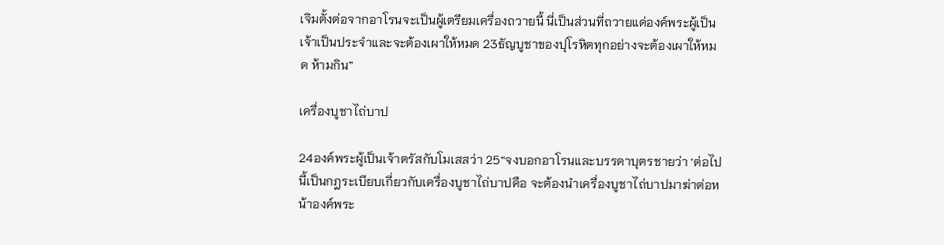เจิมตั้งต่อจากอาโรนจะเป็นผู้เตรียมเครื่องถวายนี้ นี่เป็นส่วนที่ถวายแด่องค์พระผู้เป็นเจ้าเป็นประจำและจะต้องเผาให้หมด 23ธัญบูชาของปุโรหิตทุกอย่างจะต้องเผาให้หมด ห้ามกิน”

เครื่องบูชาไถ่บาป

24องค์พระผู้เป็นเจ้าตรัสกับโมเสสว่า 25“จงบอกอาโรนและบรรดาบุตรชายว่า ‘ต่อไปนี้เป็นกฎระเบียบเกี่ยวกับเครื่องบูชาไถ่บาปคือ จะต้องนำเครื่องบูชาไถ่บาปมาฆ่าต่อหน้าองค์พระ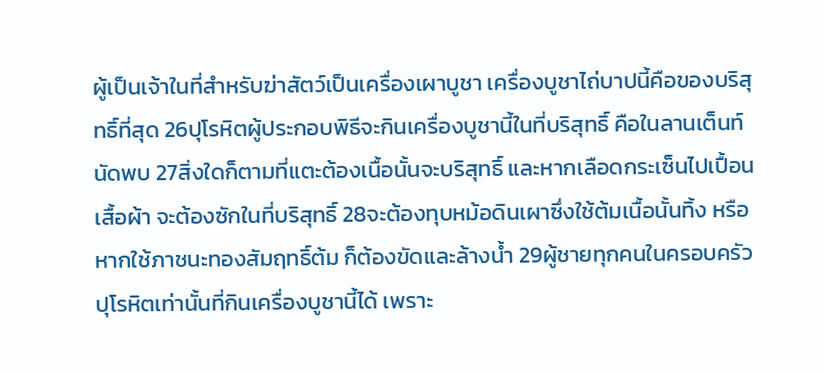ผู้เป็นเจ้าในที่สำหรับฆ่าสัตว์เป็นเครื่องเผาบูชา เครื่องบูชาไถ่บาปนี้คือของบริสุทธิ์ที่สุด 26ปุโรหิตผู้ประกอบพิธีจะกินเครื่องบูชานี้ในที่บริสุทธิ์ คือในลานเต็นท์นัดพบ 27สิ่งใดก็ตามที่แตะต้องเนื้อนั้นจะบริสุทธิ์ และหากเลือดกระเซ็นไปเปื้อนเสื้อผ้า จะต้องซักในที่บริสุทธิ์ 28จะต้องทุบหม้อดินเผาซึ่งใช้ต้มเนื้อนั้นทิ้ง หรือหากใช้ภาชนะทองสัมฤทธิ์ต้ม ก็ต้องขัดและล้างน้ำ 29ผู้ชายทุกคนในครอบครัวปุโรหิตเท่านั้นที่กินเครื่องบูชานี้ได้ เพราะ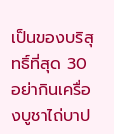เป็นของบริสุทธิ์ที่สุด 30อย่ากินเครื่องบูชาไถ่บาป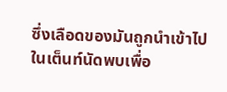ซึ่งเลือดของมันถูกนำเข้าไปในเต็นท์นัดพบเพื่อ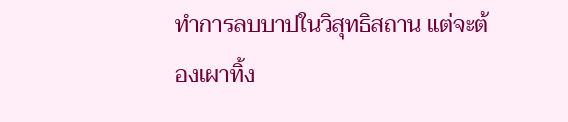ทำการลบบาปในวิสุทธิสถาน แต่จะต้องเผาทิ้ง